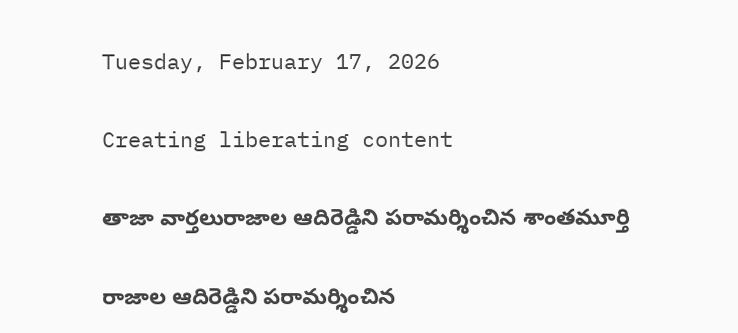Tuesday, February 17, 2026

Creating liberating content

తాజా వార్తలురాజాల ఆదిరెడ్డిని పరామర్శించిన శాంతమూర్తి

రాజాల ఆదిరెడ్డిని పరామర్శించిన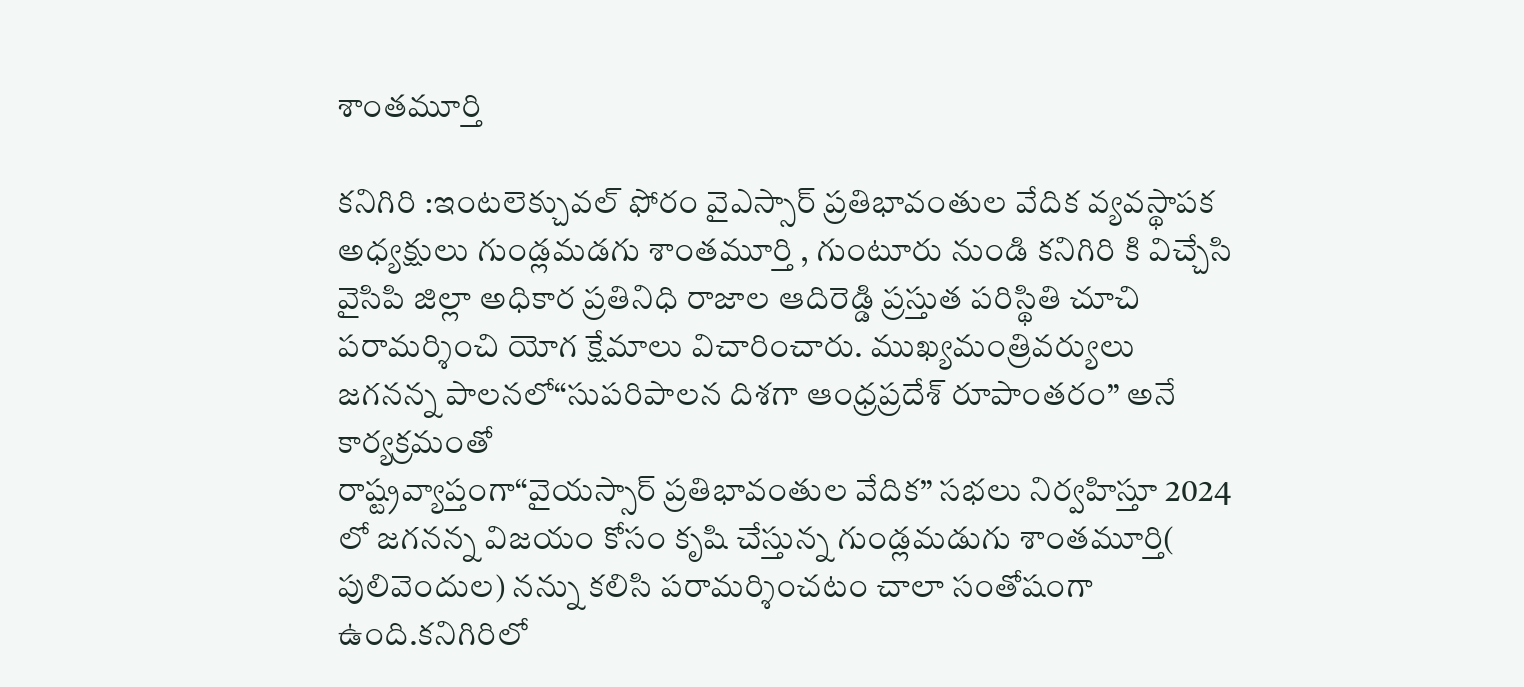శాంతమూర్తి

కనిగిరి :ఇంటలెక్చువల్ ఫోరం వైఎస్సార్ ప్రతిభావంతుల వేదిక వ్యవస్థాపక అధ్యక్షులు గుండ్లమడగు శాంతమూర్తి , గుంటూరు నుండి కనిగిరి కి విచ్చేసి వైసిపి జిల్లా అధికార ప్రతినిధి రాజాల ఆదిరెడ్డి ప్రస్తుత పరిస్థితి చూచి పరామర్శించి యోగ క్షేమాలు విచారించారు. ముఖ్యమంత్రివర్యులు జగనన్న పాలనలో“సుపరిపాలన దిశగా ఆంధ్రప్రదేశ్ రూపాంతరం” అనే కార్యక్రమంతో
రాష్ట్రవ్యాప్తంగా“వైయస్సార్ ప్రతిభావంతుల వేదిక” సభలు నిర్వహిస్తూ 2024 లో జగనన్న విజయం కోసం కృషి చేస్తున్న గుండ్లమడుగు శాంతమూర్తి( పులివెందుల) నన్ను కలిసి పరామర్శించటం చాలా సంతోషంగా ఉంది.కనిగిరిలో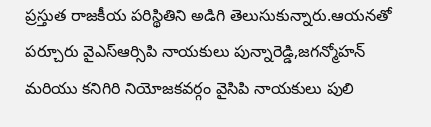ప్రస్తుత రాజకీయ పరిస్థితిని అడిగి తెలుసుకున్నారు.ఆయనతో పర్చూరు వైఎస్ఆర్సిపి నాయకులు పున్నారెడ్డి,జగన్మోహన్ మరియు కనిగిరి నియోజకవర్గం వైసిపి నాయకులు పులి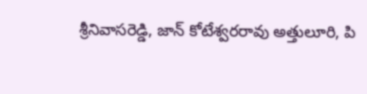శ్రీనివాసరెడ్డి, జాన్ కోటేశ్వరరావు అత్తులూరి, పి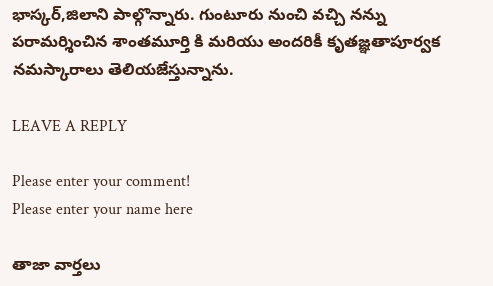భాస్కర్,జిలాని పాల్గొన్నారు. గుంటూరు నుంచి వచ్చి నన్ను పరామర్శించిన శాంతమూర్తి కి మరియు అందరికీ కృతజ్ఞతాపూర్వక నమస్కారాలు తెలియజేస్తున్నాను.

LEAVE A REPLY

Please enter your comment!
Please enter your name here

తాజా వార్తలు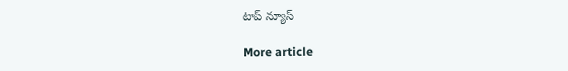టాప్ న్యూస్

More article